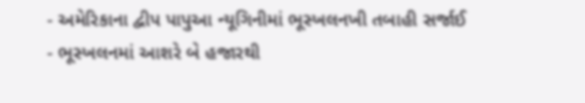- અમેરિકાના દ્વીપ પાપુઆ ન્યૂગિનીમાં ભૂસ્ખલનખી તબાહી સર્જાઈ
- ભૂસ્ખલનમાં આશરે બે હજારથી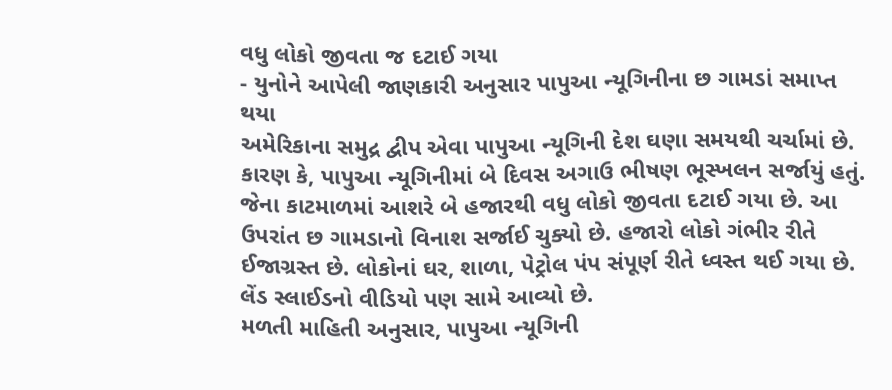વધુ લોકો જીવતા જ દટાઈ ગયા
- યુનોને આપેલી જાણકારી અનુસાર પાપુઆ ન્યૂગિનીના છ ગામડાં સમાપ્ત થયા
અમેરિકાના સમુદ્ર દ્વીપ એવા પાપુઆ ન્યૂગિની દેશ ઘણા સમયથી ચર્ચામાં છે. કારણ કે, પાપુઆ ન્યૂગિનીમાં બે દિવસ અગાઉ ભીષણ ભૂસ્ખલન સર્જાયું હતું. જેના કાટમાળમાં આશરે બે હજારથી વધુ લોકો જીવતા દટાઈ ગયા છે. આ ઉપરાંત છ ગામડાનો વિનાશ સર્જાઈ ચુક્યો છે. હજારો લોકો ગંભીર રીતે ઈજાગ્રસ્ત છે. લોકોનાં ઘર, શાળા, પેટ્રોલ પંપ સંપૂર્ણ રીતે ધ્વસ્ત થઈ ગયા છે. લેંડ સ્લાઈડનો વીડિયો પણ સામે આવ્યો છે.
મળતી માહિતી અનુસાર, પાપુઆ ન્યૂગિની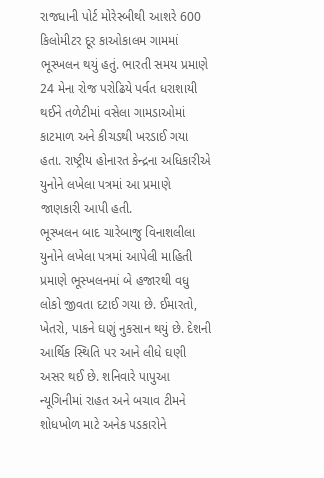રાજધાની પોર્ટ મોરેસ્બીથી આશરે 600 કિલોમીટર દૂર કાઓકાલમ ગામમાં ભૂસ્ખલન થયું હતું. ભારતી સમય પ્રમાણે 24 મેના રોજ પરોઢિયે પર્વત ધરાશાયી થઈને તળેટીમાં વસેલા ગામડાઓમાં કાટમાળ અને કીચડથી ખરડાઈ ગયા હતા. રાષ્ટ્રીય હોનારત કેન્દ્રના અધિકારીએ યુનોને લખેલા પત્રમાં આ પ્રમાણે જાણકારી આપી હતી.
ભૂસ્ખલન બાદ ચારેબાજુ વિનાશલીલા
યુનોને લખેલા પત્રમાં આપેલી માહિતી પ્રમાણે ભૂસ્ખલનમાં બે હજારથી વધુ લોકો જીવતા દટાઈ ગયા છે. ઈમારતો, ખેતરો, પાકને ઘણું નુકસાન થયું છે. દેશની આર્થિક સ્થિતિ પર આને લીધે ઘણી અસર થઈ છે. શનિવારે પાપુઆ ન્યૂગિનીમાં રાહત અને બચાવ ટીમને શોધખોળ માટે અનેક પડકારોને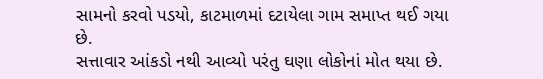સામનો કરવો પડયો, કાટમાળમાં દટાયેલા ગામ સમાપ્ત થઈ ગયા છે.
સત્તાવાર આંકડો નથી આવ્યો પરંતુ ઘણા લોકોનાં મોત થયા છે.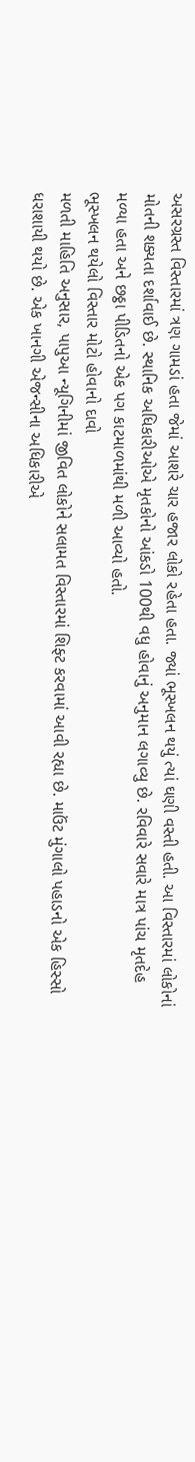અસરગ્રસ્ત વિસ્તારમાં ત્રણ ગામડાં હતા જેમાં આશરે ચાર હજાર લોકો રહેતા હતા. જ્યાં ભૂસ્ખલન થયું ત્યાં ઘણી વસ્તી હતી. આ વિસ્તારમાં લોકોનાં મોતની શક્યતા દર્શાવાઈ છે. સ્થાનિક અધિકારીઓએ મૃતકોનો આંકડો 100થી વધુ હોવાનું અનુમાન લગાવ્યુ છે. રવિવારે સવારે માત્ર પાંચ મૃતદેહ મળ્યા હતા અને છઠ્ઠા પીડિતનો એક પગ કાટમાળમાંથી મળી આવ્યો હતો.
ભૂસ્ખલન થયેલો વિસ્તાર મોટો હોવાનો દાવો
મળતી માહિતિ અનુસાર, પાપુઆ ન્યૂગિનીમાં જીવિત લોકોને સલામત વિસ્તારમાં શિફ્ટ કરવામાં આવી રહ્યા છે. માઉંટ મુંગાલો પહાડનો એક હિસ્સો ધરાશાયી થયો છે. એક ખાનગી એજન્સીના અધિકારીએ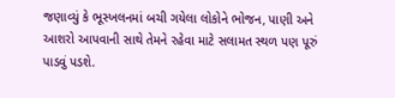જણાવ્યું કે ભૂસ્ખલનમાં બચી ગયેલા લોકોને ભોજન, પાણી અને આશરો આપવાની સાથે તેમને રહેવા માટે સલામત સ્થળ પણ પૂરું પાડવું પડશે.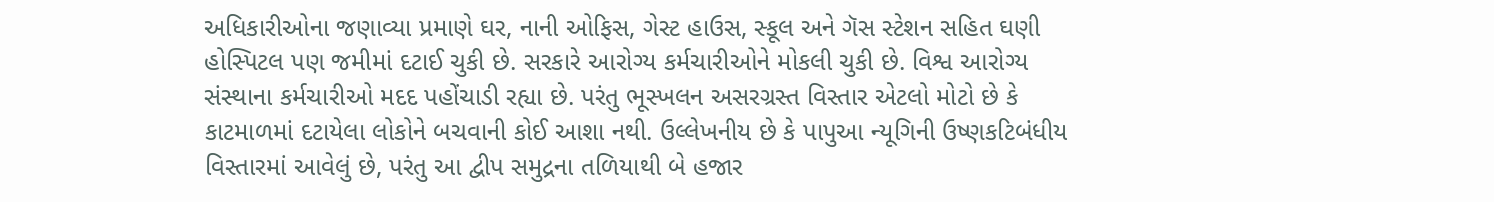અધિકારીઓના જણાવ્યા પ્રમાણે ઘર, નાની ઓફિસ, ગેસ્ટ હાઉસ, સ્કૂલ અને ગૅસ સ્ટેશન સહિત ઘણી હોસ્પિટલ પણ જમીમાં દટાઈ ચુકી છે. સરકારે આરોગ્ય કર્મચારીઓને મોકલી ચુકી છે. વિશ્વ આરોગ્ય સંસ્થાના કર્મચારીઓ મદદ પહોંચાડી રહ્યા છે. પરંતુ ભૂસ્ખલન અસરગ્રસ્ત વિસ્તાર એટલો મોટો છે કે કાટમાળમાં દટાયેલા લોકોને બચવાની કોઈ આશા નથી. ઉલ્લેખનીય છે કે પાપુઆ ન્યૂગિની ઉષ્ણકટિબંધીય વિસ્તારમાં આવેલું છે, પરંતુ આ દ્વીપ સમુદ્રના તળિયાથી બે હજાર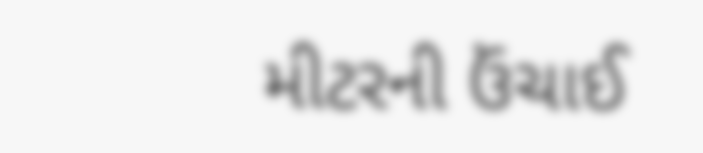મીટરની ઉંચાઈ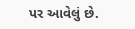પર આવેલું છે.